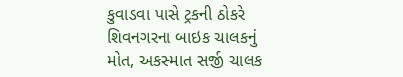કુવાડવા પાસે ટ્રકની ઠોકરે શિવનગરના બાઇક ચાલકનું મોત, અકસ્માત સર્જી ચાલક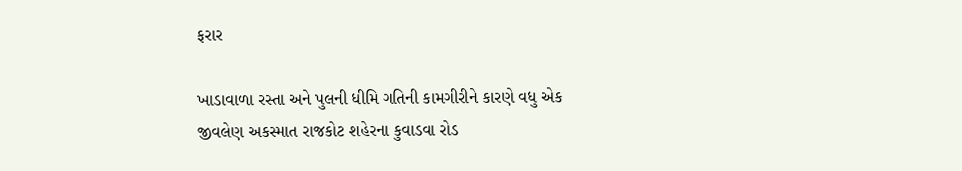ફરાર

ખાડાવાળા રસ્તા અને પુલની ધીમિ ગતિની કામગીરીને કારણે વધુ એક જીવલેણ અકસ્માત રાજકોટ શહેરના કુવાડવા રોડ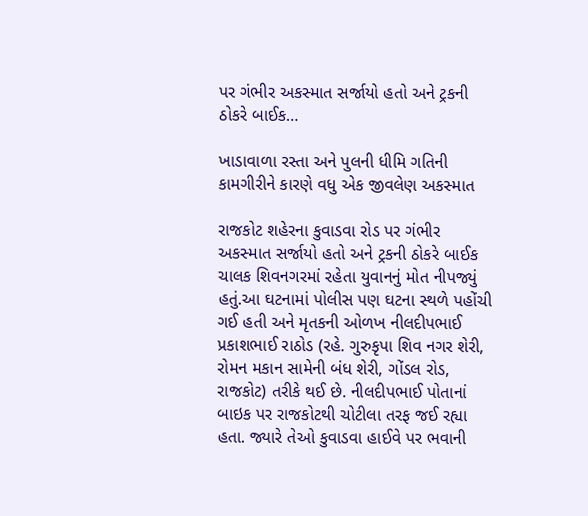પર ગંભીર અકસ્માત સર્જાયો હતો અને ટ્રકની ઠોકરે બાઈક…

ખાડાવાળા રસ્તા અને પુલની ધીમિ ગતિની કામગીરીને કારણે વધુ એક જીવલેણ અકસ્માત

રાજકોટ શહેરના કુવાડવા રોડ પર ગંભીર અકસ્માત સર્જાયો હતો અને ટ્રકની ઠોકરે બાઈક ચાલક શિવનગરમાં રહેતા યુવાનનું મોત નીપજ્યું હતું.આ ઘટનામાં પોલીસ પણ ઘટના સ્થળે પહોંચી ગઈ હતી અને મૃતકની ઓળખ નીલદીપભાઈ પ્રકાશભાઈ રાઠોડ (રહે. ગુરુકૃપા શિવ નગર શેરી, રોમન મકાન સામેની બંધ શેરી, ગોંડલ રોડ, રાજકોટ) તરીકે થઈ છે. નીલદીપભાઈ પોતાનાં બાઇક પર રાજકોટથી ચોટીલા તરફ જઈ રહ્યા હતા. જ્યારે તેઓ કુવાડવા હાઈવે પર ભવાની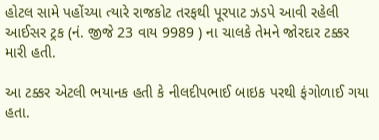હોટલ સામે પહોંચ્યા ત્યારે રાજકોટ તરફથી પૂરપાટ ઝડપે આવી રહેલી આઈસર ટ્રક (નં. જીજે 23 વાય 9989 ) ના ચાલકે તેમને જોરદાર ટક્કર મારી હતી.

આ ટક્કર એટલી ભયાનક હતી કે નીલદીપભાઈ બાઇક પરથી ફંગોળાઈ ગયા હતા.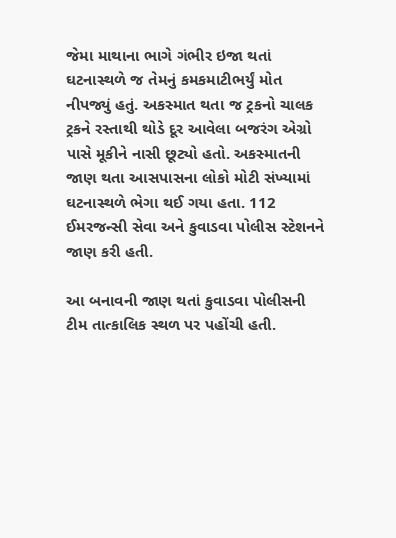જેમા માથાના ભાગે ગંભીર ઇજા થતાં ઘટનાસ્થળે જ તેમનું કમકમાટીભર્યું મોત નીપજ્યું હતું. અકસ્માત થતા જ ટ્રકનો ચાલક ટ્રકને રસ્તાથી થોડે દૂર આવેલા બજરંગ એગ્રો પાસે મૂકીને નાસી છૂટ્યો હતો. અકસ્માતની જાણ થતા આસપાસના લોકો મોટી સંખ્યામાં ઘટનાસ્થળે ભેગા થઈ ગયા હતા. 112 ઈમરજન્સી સેવા અને કુવાડવા પોલીસ સ્ટેશનને જાણ કરી હતી.

આ બનાવની જાણ થતાં કુવાડવા પોલીસની ટીમ તાત્કાલિક સ્થળ પર પહોંચી હતી.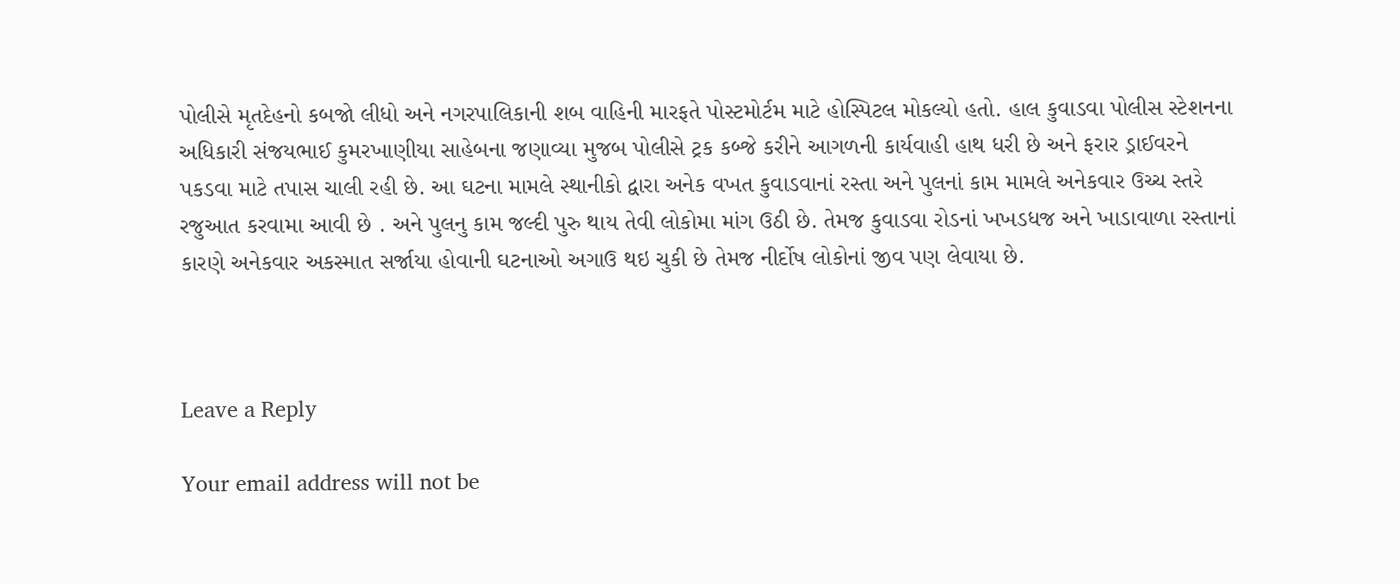પોલીસે મૃતદેહનો કબજો લીધો અને નગરપાલિકાની શબ વાહિની મારફતે પોસ્ટમોર્ટમ માટે હોસ્પિટલ મોકલ્યો હતો. હાલ કુવાડવા પોલીસ સ્ટેશનના અધિકારી સંજયભાઈ કુમરખાણીયા સાહેબના જણાવ્યા મુજબ પોલીસે ટ્રક કબ્જે કરીને આગળની કાર્યવાહી હાથ ધરી છે અને ફરાર ડ્રાઈવરને પકડવા માટે તપાસ ચાલી રહી છે. આ ઘટના મામલે સ્થાનીકો દ્વારા અનેક વખત કુવાડવાનાં રસ્તા અને પુલનાં કામ મામલે અનેકવાર ઉચ્ચ સ્તરે રજુઆત કરવામા આવી છે . અને પુલનુ કામ જલ્દી પુરુ થાય તેવી લોકોમા માંગ ઉઠી છે. તેમજ કુવાડવા રોડનાં ખખડધજ અને ખાડાવાળા રસ્તાનાં કારણે અનેકવાર અકસ્માત સર્જાયા હોવાની ઘટનાઓ અગાઉ થઇ ચુકી છે તેમજ નીર્દોષ લોકોનાં જીવ પણ લેવાયા છે.



Leave a Reply

Your email address will not be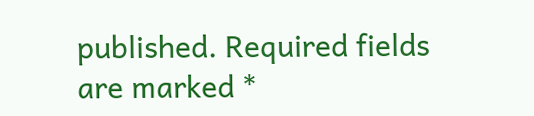published. Required fields are marked *